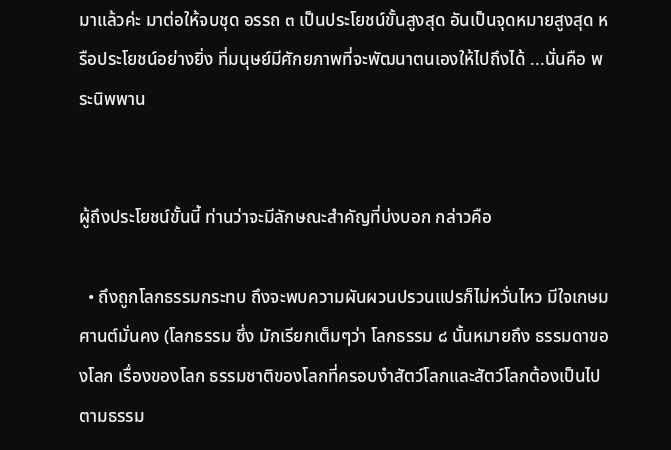มาแล้วค่ะ มาต่อให้จบชุด อรรถ ๓ เป็นประโยชน์ขั้นสูงสุด อันเป็นจุดหมายสูงสุด หรือประโยชน์อย่างยิ่ง ที่มนุษย์มีศักยภาพที่จะพัฒนาตนเองให้ไปถึงได้ ...นั่นคือ พระนิพพาน


ผู้ถึงประโยชน์ขั้นนี้ ท่านว่าจะมีลักษณะสำคัญที่บ่งบอก กล่าวคือ

  • ถึงถูกโลกธรรมกระทบ ถึงจะพบความผันผวนปรวนแปรก็ไม่หวั่นไหว มีใจเกษมศานต์มั่นคง (โลกธรรม ซึ่ง มักเรียกเต็มๆว่า โลกธรรม ๘ นั้นหมายถึง ธรรมดาของโลก เรื่องของโลก ธรรมชาติของโลกที่ครอบงำสัตว์โลกและสัตว์โลกต้องเป็นไปตามธรรม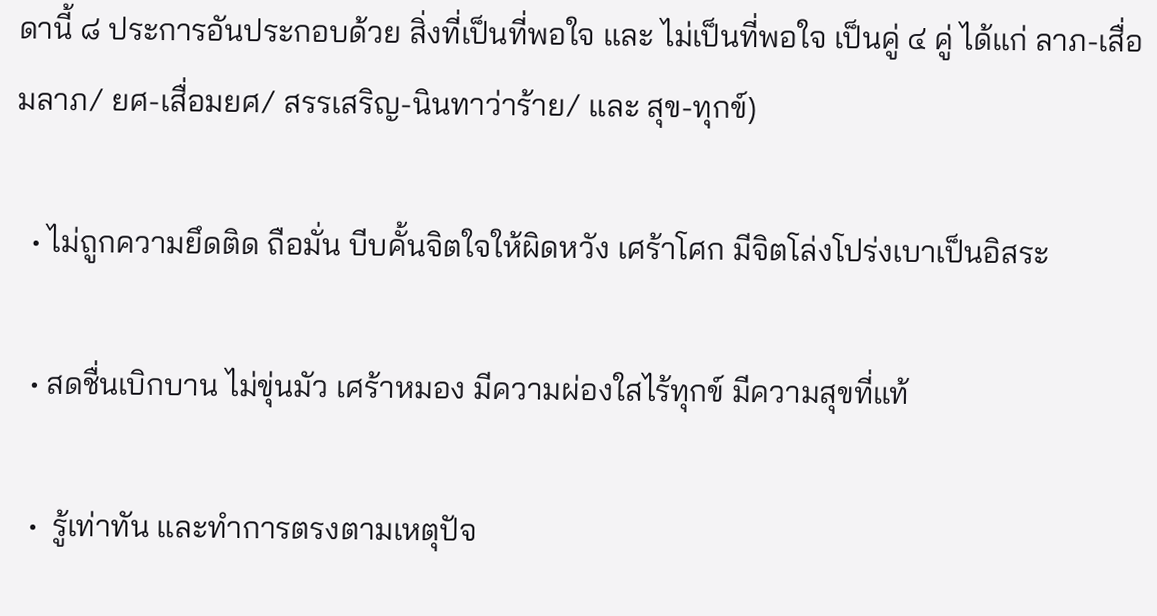ดานี้ ๘ ประการอันประกอบด้วย สิ่งที่เป็นที่พอใจ และ ไม่เป็นที่พอใจ เป็นคู่ ๔ คู่ ได้แก่ ลาภ-เสื่อมลาภ/ ยศ-เสื่อมยศ/ สรรเสริญ-นินทาว่าร้าย/ และ สุข-ทุกข์)

  • ไม่ถูกความยึดติด ถือมั่น บีบคั้นจิตใจให้ผิดหวัง เศร้าโศก มีจิตโล่งโปร่งเบาเป็นอิสระ

  • สดชื่นเบิกบาน ไม่ขุ่นมัว เศร้าหมอง มีความผ่องใสไร้ทุกข์ มีความสุขที่แท้

  •  รู้เท่าทัน และทำการตรงตามเหตุปัจ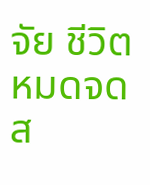จัย ชีวิตหมดจดส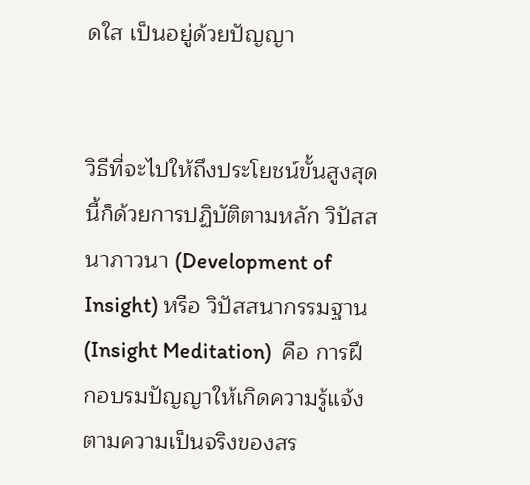ดใส เป็นอยู่ด้วยปัญญา


วิธีที่จะไปให้ถึงประโยชน์ขั้นสูงสุดนี้ก็ด้วยการปฏิบัติตามหลัก วิปัสสนาภาวนา (Development of Insight) หรือ วิปัสสนากรรมฐาน (Insight Meditation)  คือ การฝึกอบรมปัญญาให้เกิดความรู้แจ้งตามความเป็นจริงของสร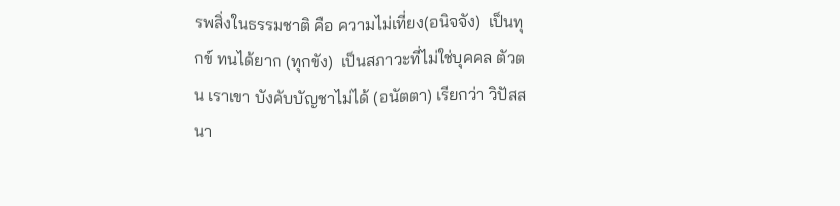รพสิ่งในธรรมชาติ คือ ความไม่เที่ยง(อนิจจัง)  เป็นทุกข์ ทนได้ยาก (ทุกขัง)  เป็นสภาวะที่ไม่ใช่บุคคล ตัวตน เราเขา บังคับบัญชาไม่ได้ (อนัตตา) เรียกว่า วิปัสสนา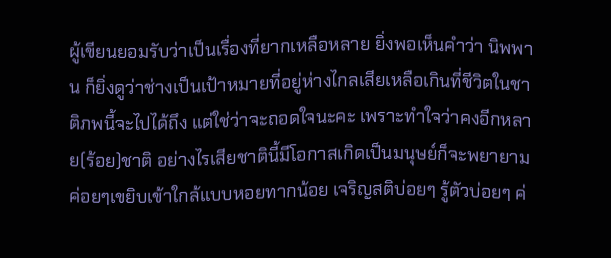ผู้เขียนยอมรับว่าเป็นเรื่องที่ยากเหลือหลาย ยิ่งพอเห็นคำว่า นิพพาน ก็ยิ่งดูว่าช่างเป็นเป้าหมายที่อยู่ห่างไกลเสียเหลือเกินที่ชีวิตในชาติภพนี้จะไปได้ถึง แต่ใช่ว่าจะถอดใจนะคะ เพราะทำใจว่าคงอีกหลาย(ร้อย)ชาติ อย่างไรเสียชาตินี้มีโอกาสเกิดเป็นมนุษย์ก็จะพยายามค่อยๆเขยิบเข้าใกล้แบบหอยทากน้อย เจริญสติบ่อยๆ รู้ตัวบ่อยๆ ค่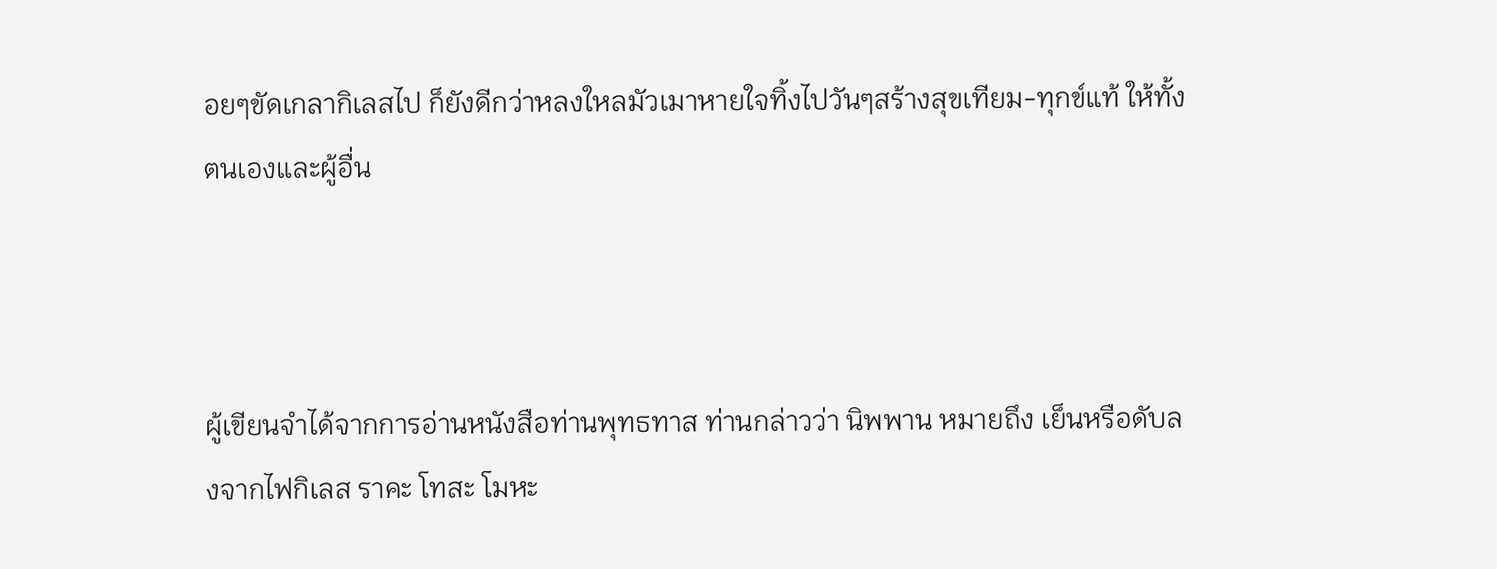อยๆขัดเกลากิเลสไป ก็ยังดีกว่าหลงใหลมัวเมาหายใจทิ้งไปวันๆสร้างสุขเทียม-ทุกข์แท้ ให้ทั้งตนเองและผู้อื่น



ผู้เขียนจำได้จากการอ่านหนังสือท่านพุทธทาส ท่านกล่าวว่า นิพพาน หมายถึง เย็นหรือดับลงจากไฟกิเลส ราคะ โทสะ โมหะ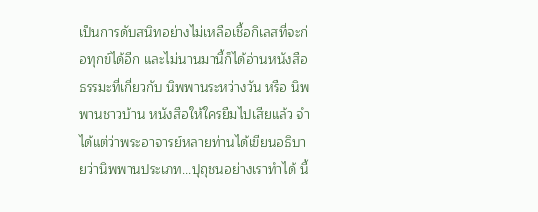เป็นการดับสนิทอย่างไม่เหลือเชื้อกิเลสที่จะก่อทุกข์ได้อีก และไม่นานมานี้ก็ได้อ่านหนังสือธรรมะที่เกี่ยวกับ นิพพานระหว่างวัน หรือ นิพพานชาวบ้าน หนังสือให้ใครยืมไปเสียแล้ว จำได้แต่ว่าพระอาจารย์หลายท่านได้เขียนอธิบายว่านิพพานประเภท...ปุถุชนอย่างเราทำได้ นี้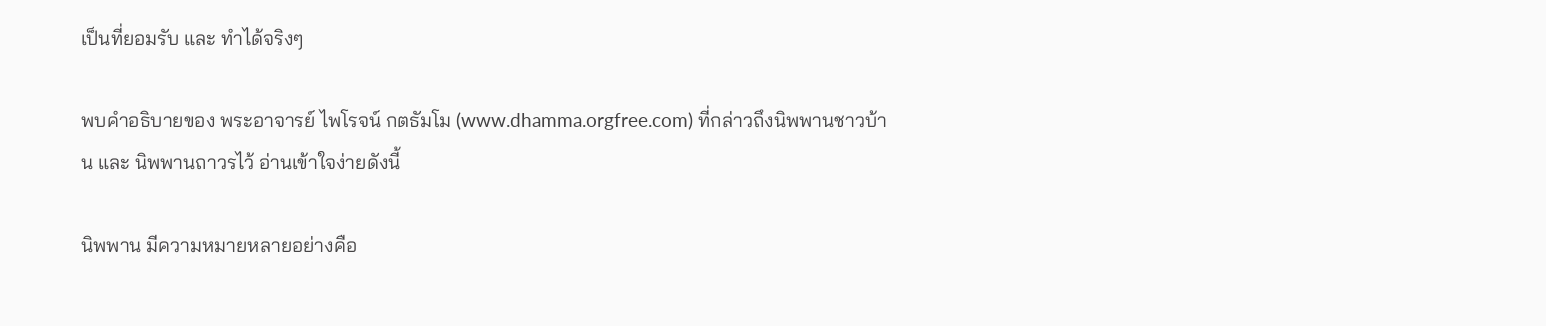เป็นที่ยอมรับ และ ทำได้จริงๆ

พบคำอธิบายของ พระอาจารย์ ไพโรจน์ กตธัมโม (www.dhamma.orgfree.com) ที่กล่าวถึงนิพพานชาวบ้าน และ นิพพานถาวรไว้ อ่านเข้าใจง่ายดังนี้

นิพพาน มีความหมายหลายอย่างคือ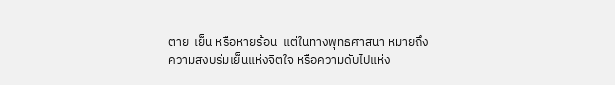ตาย  เย็น หรือหายร้อน  แต่ในทางพุทธศาสนา หมายถึง
ความสงบร่มเย็นแห่งจิตใจ หรือความดับไปแห่ง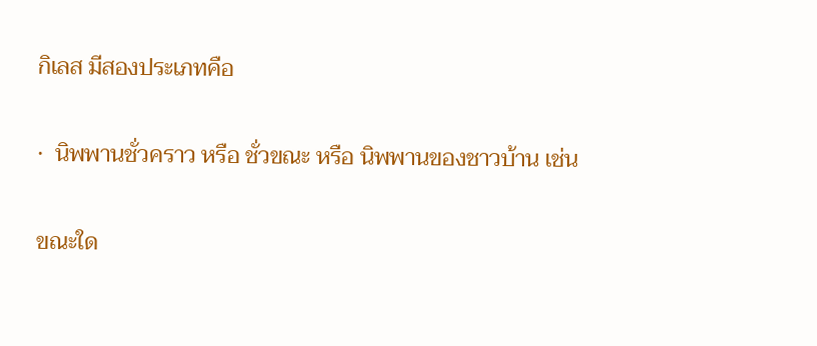กิเลส มีสองประเภทคือ

·  นิพพานชั่วคราว หรือ ชั่วขณะ หรือ นิพพานของชาวบ้าน เช่น

ขณะใด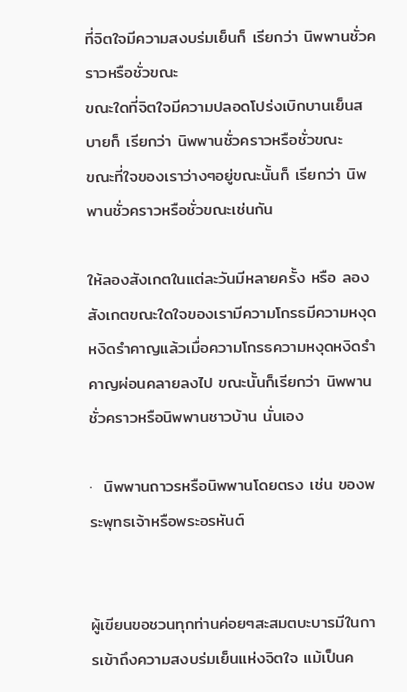ที่จิตใจมีความสงบร่มเย็นก็ เรียกว่า นิพพานชั่วคราวหรือชั่วขณะ
ขณะใดที่จิตใจมีความปลอดโปร่งเบิกบานเย็นสบายก็ เรียกว่า นิพพานชั่วคราวหรือชั่วขณะ
ขณะที่ใจของเราว่างๆอยู่ขณะนั้นก็ เรียกว่า นิพพานชั่วคราวหรือชั่วขณะเช่นกัน

ให้ลองสังเกตในแต่ละวันมีหลายครั้ง หรือ ลองสังเกตขณะใดใจของเรามีความโกรธมีความหงุดหงิดรำคาญแล้วเมื่อความโกรธความหงุดหงิดรำคาญผ่อนคลายลงไป ขณะนั้นก็เรียกว่า นิพพานชั่วคราวหรือนิพพานชาวบ้าน นั่นเอง

·  นิพพานถาวรหรือนิพพานโดยตรง เช่น ของพระพุทธเจ้าหรือพระอรหันต์


ผู้เขียนขอชวนทุกท่านค่อยๆสะสมตบะบารมีในการเข้าถึงความสงบร่มเย็นแห่งจิตใจ แม้เป็นค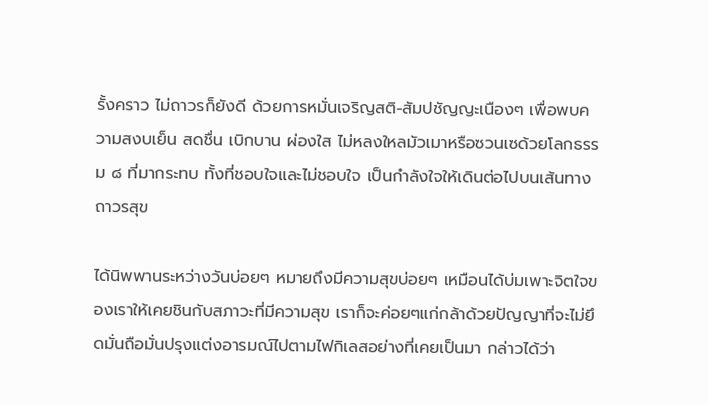รั้งคราว ไม่ถาวรก็ยังดี ด้วยการหมั่นเจริญสติ-สัมปชัญญะเนืองๆ เพื่อพบความสงบเย็น สดชื่น เบิกบาน ผ่องใส ไม่หลงใหลมัวเมาหรือซวนเซด้วยโลกธรรม ๘ ที่มากระทบ ทั้งที่ชอบใจและไม่ชอบใจ เป็นกำลังใจให้เดินต่อไปบนเส้นทางถาวรสุข

ได้นิพพานระหว่างวันบ่อยๆ หมายถึงมีความสุขบ่อยๆ เหมือนได้บ่มเพาะจิตใจของเราให้เคยชินกับสภาวะที่มีความสุข เราก็จะค่อยๆแก่กล้าด้วยปัญญาที่จะไม่ยึดมั่นถือมั่นปรุงแต่งอารมณ์ไปตามไฟกิเลสอย่างที่เคยเป็นมา กล่าวได้ว่า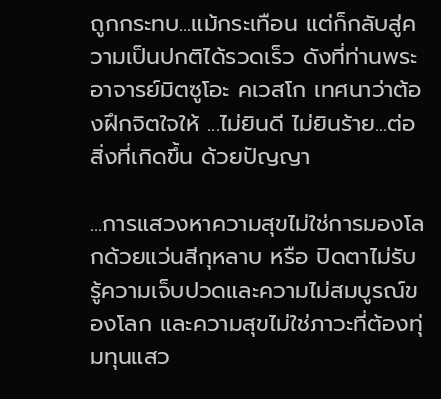ถูกกระทบ...แม้กระเทือน แต่ก็กลับสู่ความเป็นปกติได้รวดเร็ว ดังที่ท่านพระอาจารย์มิตซูโอะ คเวสโก เทศนาว่าต้องฝึกจิตใจให้ ...ไม่ยินดี ไม่ยินร้าย...ต่อสิ่งที่เกิดขึ้น ด้วยปัญญา

...การแสวงหาความสุขไม่ใช่การมองโลกด้วยแว่นสีกุหลาบ หรือ ปิดตาไม่รับรู้ความเจ็บปวดและความไม่สมบูรณ์ของโลก และความสุขไม่ใช่ภาวะที่ต้องทุ่มทุนแสว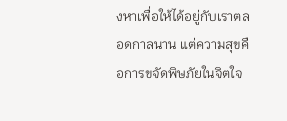งหาเพื่อให้ได้อยู่กับเราตลอดกาลนาน แต่ความสุขคือการขจัดพิษภัยในจิตใจ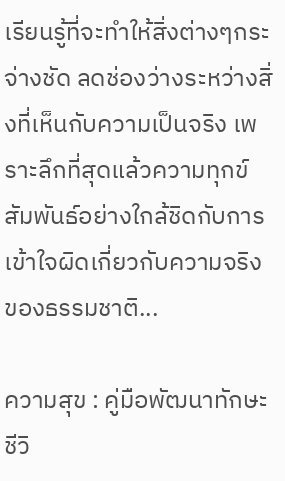เรียนรู้ที่จะทำให้สิ่งต่างๆกระจ่างชัด ลดช่องว่างระหว่างสิ่งที่เห็นกับความเป็นจริง เพราะลึกที่สุดแล้วความทุกข์สัมพันธ์อย่างใกล้ชิดกับการเข้าใจผิดเกี่ยวกับความจริงของธรรมชาติ...

ความสุข : คู่มือพัฒนาทักษะชีวิ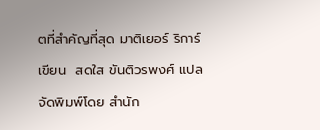ตที่สำคัญที่สุด มาติเยอร์ ริการ์ เขียน  สดใส ขันติวรพงศ์ แปล จัดพิมพ์โดย สำนัก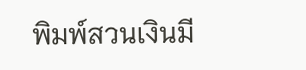พิมพ์สวนเงินมี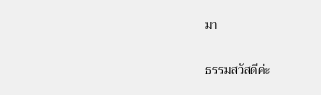มา

ธรรมสวัสดีค่ะ